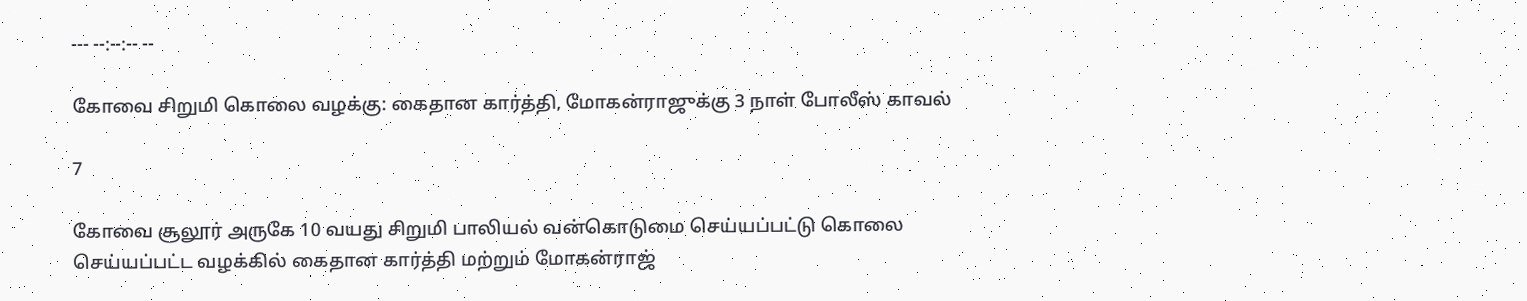--- --:--:-- --

கோவை சிறுமி கொலை வழக்கு: கைதான கார்த்தி, மோகன்ராஜுக்கு 3 நாள் போலீஸ் காவல்

7

கோவை சூலூர் அருகே 10 வயது சிறுமி பாலியல் வன்கொடுமை செய்யப்பட்டு கொலை செய்யப்பட்ட வழக்கில் கைதான கார்த்தி மற்றும் மோகன்ராஜ்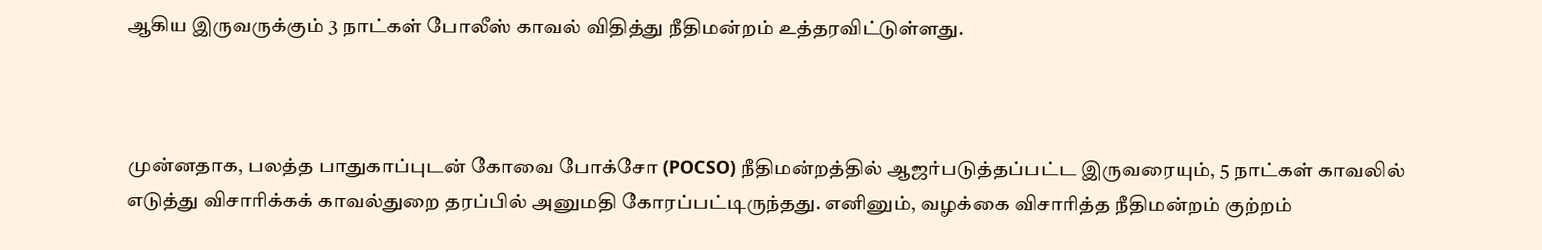ஆகிய இருவருக்கும் 3 நாட்கள் போலீஸ் காவல் விதித்து நீதிமன்றம் உத்தரவிட்டுள்ளது.



முன்னதாக, பலத்த பாதுகாப்புடன் கோவை போக்சோ (POCSO) நீதிமன்றத்தில் ஆஜர்படுத்தப்பட்ட இருவரையும், 5 நாட்கள் காவலில் எடுத்து விசாரிக்கக் காவல்துறை தரப்பில் அனுமதி கோரப்பட்டிருந்தது. எனினும், வழக்கை விசாரித்த நீதிமன்றம் குற்றம்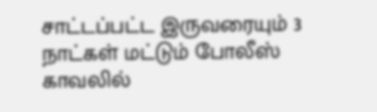சாட்டப்பட்ட இருவரையும் 3 நாட்கள் மட்டும் போலீஸ் காவலில்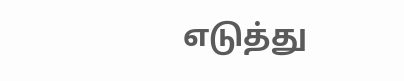எடுத்து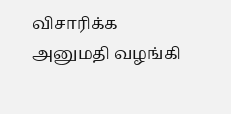விசாரிக்க அனுமதி வழங்கி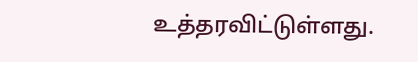உத்தரவிட்டுள்ளது.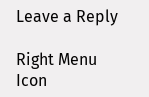Leave a Reply

Right Menu Icon